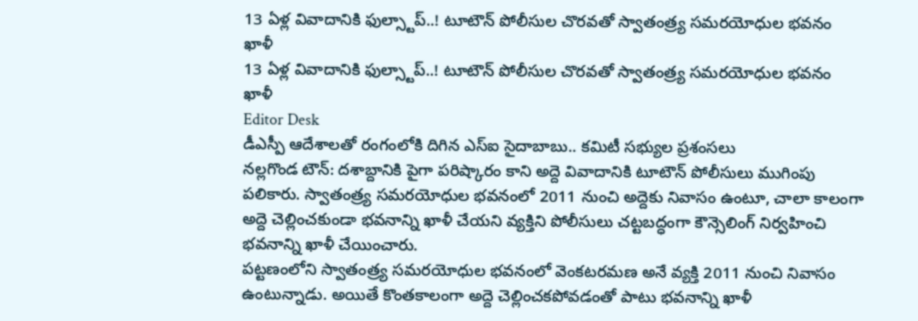13 ఏళ్ల వివాదానికి ఫుల్స్టాప్..! టూటౌన్ పోలీసుల చొరవతో స్వాతంత్ర్య సమరయోధుల భవనం ఖాళీ
13 ఏళ్ల వివాదానికి ఫుల్స్టాప్..! టూటౌన్ పోలీసుల చొరవతో స్వాతంత్ర్య సమరయోధుల భవనం ఖాళీ
Editor Desk
డీఎస్పీ ఆదేశాలతో రంగంలోకి దిగిన ఎస్ఐ సైదాబాబు.. కమిటీ సభ్యుల ప్రశంసలు
నల్లగొండ టౌన్: దశాబ్దానికి పైగా పరిష్కారం కాని అద్దె వివాదానికి టూటౌన్ పోలీసులు ముగింపు పలికారు. స్వాతంత్ర్య సమరయోధుల భవనంలో 2011 నుంచి అద్దెకు నివాసం ఉంటూ, చాలా కాలంగా అద్దె చెల్లించకుండా భవనాన్ని ఖాళీ చేయని వ్యక్తిని పోలీసులు చట్టబద్ధంగా కౌన్సెలింగ్ నిర్వహించి భవనాన్ని ఖాళీ చేయించారు.
పట్టణంలోని స్వాతంత్ర్య సమరయోధుల భవనంలో వెంకటరమణ అనే వ్యక్తి 2011 నుంచి నివాసం ఉంటున్నాడు. అయితే కొంతకాలంగా అద్దె చెల్లించకపోవడంతో పాటు భవనాన్ని ఖాళీ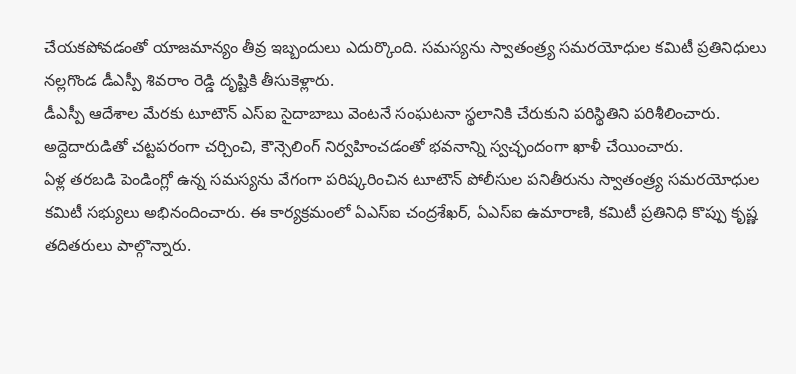చేయకపోవడంతో యాజమాన్యం తీవ్ర ఇబ్బందులు ఎదుర్కొంది. సమస్యను స్వాతంత్ర్య సమరయోధుల కమిటీ ప్రతినిధులు నల్లగొండ డీఎస్పీ శివరాం రెడ్డి దృష్టికి తీసుకెళ్లారు.
డీఎస్పీ ఆదేశాల మేరకు టూటౌన్ ఎస్ఐ సైదాబాబు వెంటనే సంఘటనా స్థలానికి చేరుకుని పరిస్థితిని పరిశీలించారు. అద్దెదారుడితో చట్టపరంగా చర్చించి, కౌన్సెలింగ్ నిర్వహించడంతో భవనాన్ని స్వచ్ఛందంగా ఖాళీ చేయించారు.
ఏళ్ల తరబడి పెండింగ్లో ఉన్న సమస్యను వేగంగా పరిష్కరించిన టూటౌన్ పోలీసుల పనితీరును స్వాతంత్ర్య సమరయోధుల కమిటీ సభ్యులు అభినందించారు. ఈ కార్యక్రమంలో ఏఎస్ఐ చంద్రశేఖర్, ఏఎస్ఐ ఉమారాణి, కమిటీ ప్రతినిధి కొప్పు కృష్ణ తదితరులు పాల్గొన్నారు.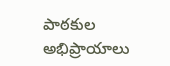పాఠకుల అభిప్రాయాలు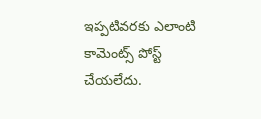ఇప్పటివరకు ఎలాంటి కామెంట్స్ పోస్ట్ చేయలేదు.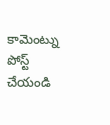కామెంట్ను పోస్ట్ చేయండి